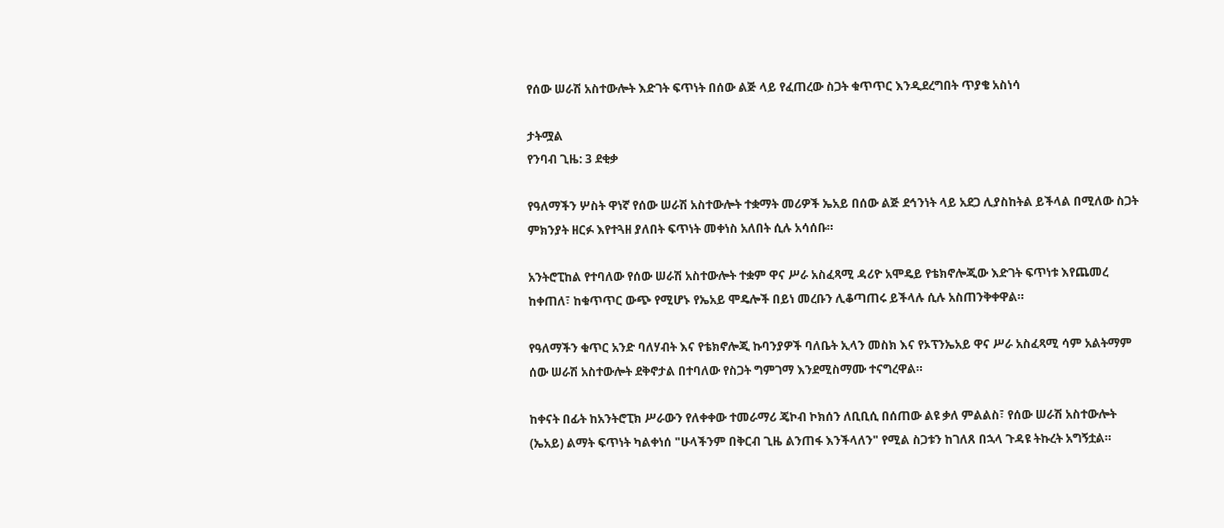የሰው ሠራሽ አስተውሎት እድገት ፍጥነት በሰው ልጅ ላይ የፈጠረው ስጋት ቁጥጥር እንዲደረግበት ጥያቄ አስነሳ

ታትሟል
የንባብ ጊዜ: 3 ደቂቃ

የዓለማችን ሦስት ዋነኛ የሰው ሠራሽ አስተውሎት ተቋማት መሪዎች ኤአይ በሰው ልጅ ደኅንነት ላይ አደጋ ሊያስከትል ይችላል በሚለው ስጋት ምክንያት ዘርፉ እየተጓዘ ያለበት ፍጥነት መቀነስ አለበት ሲሉ አሳሰቡ።

አንትሮፒከል የተባለው የሰው ሠራሽ አስተውሎት ተቋም ዋና ሥራ አስፈጻሚ ዳሪዮ አሞዴይ የቴክኖሎጂው እድገት ፍጥነቱ እየጨመረ ከቀጠለ፣ ከቁጥጥር ውጭ የሚሆኑ የኤአይ ሞዴሎች በይነ መረቡን ሊቆጣጠሩ ይችላሉ ሲሉ አስጠንቅቀዋል።

የዓለማችን ቁጥር አንድ ባለሃብት እና የቴክኖሎጂ ኩባንያዎች ባለቤት ኢላን መስክ እና የኦፕንኤአይ ዋና ሥራ አስፈጻሚ ሳም አልትማም ሰው ሠራሽ አስተውሎት ደቅኖታል በተባለው የስጋት ግምገማ እንደሚስማሙ ተናግረዋል።

ከቀናት በፊት ከአንትሮፒክ ሥራውን የለቀቀው ተመራማሪ ጄኮብ ኮክሰን ለቢቢሲ በሰጠው ልዩ ቃለ ምልልስ፣ የሰው ሠራሽ አስተውሎት (ኤአይ) ልማት ፍጥነት ካልቀነሰ "ሁላችንም በቅርብ ጊዜ ልንጠፋ እንችላለን" የሚል ስጋቱን ከገለጸ በኋላ ጉዳዩ ትኩረት አግኝቷል።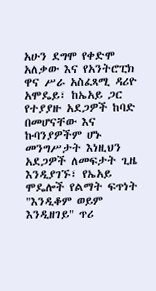አሁን ደግሞ የቀድሞ አለቃው እና የአንትሮፒክ ዋና ሥራ አስፈጻሚ ዳሪዮ አሞዴይ፣ ከኤአይ ጋር የተያያዙ አደጋዎች ከባድ በመሆናቸው እና ኩባንያዎችም ሆኑ መንግሥታት እነዚህን አደጋዎች ለመፍታት ጊዜ እንዲያገኙ፣ የኤአይ ሞዴሎች የልማት ፍጥነት "እንዲቆም ወይም እንዲዘገይ" ጥሪ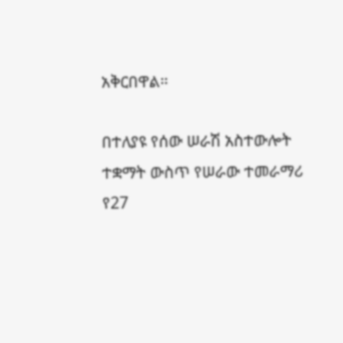አቅርበዋል።

በተለያዩ የሰው ሠራሽ አስተውሎት ተቋማት ውስጥ የሠራው ተመራማሪ የ27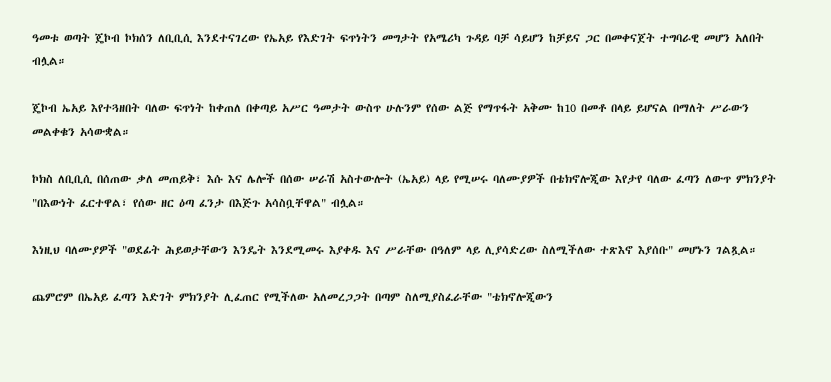ዓመቱ ወጣት ጄኮብ ኮክሰን ለቢቢሲ እንደተናገረው የኤአይ የእድገት ፍጥነትን መግታት የአሜሪካ ጉዳይ ባቻ ሳይሆን ከቻይና ጋር በመቀናጀት ተግባራዊ መሆን አለበት ብሏል።

ጄኮብ ኤአይ እየተጓዘበት ባለው ፍጥነት ከቀጠለ በቀጣይ አሥር ዓመታት ውስጥ ሁሉንም የሰው ልጅ የማጥፋት አቅሙ ከ10 በመቶ በላይ ይሆናል በማለት ሥራውን መልቀቁን አሳውቋል።

ኮክስ ለቢቢሲ በሰጠው ቃለ መጠይቅ፣ እሱ እና ሌሎች በሰው ሠራሽ አስተውሎት (ኤአይ) ላይ የሚሠሩ ባለሙያዎች በቴክኖሎጂው እየታየ ባለው ፈጣን ለውጥ ምክንያት "በእውነት ፈርተዋል፣ የሰው ዘር ዕጣ ፈንታ በእጅጉ አሳስቧቸዋል" ብሏል።

እነዚህ ባለሙያዎች "ወደፊት ሕይወታቸውን እንዴት እንደሚመሩ እያቀዱ እና ሥራቸው በዓለም ላይ ሊያሳድረው ስለሚችለው ተጽእኖ እያሰቡ" መሆኑን ገልጿል።

ጨምሮም በኤአይ ፈጣን እድገት ምክንያት ሊፈጠር የሚችለው አለመረጋጋት በጣም ስለሚያስፈራቸው "ቴክኖሎጂውን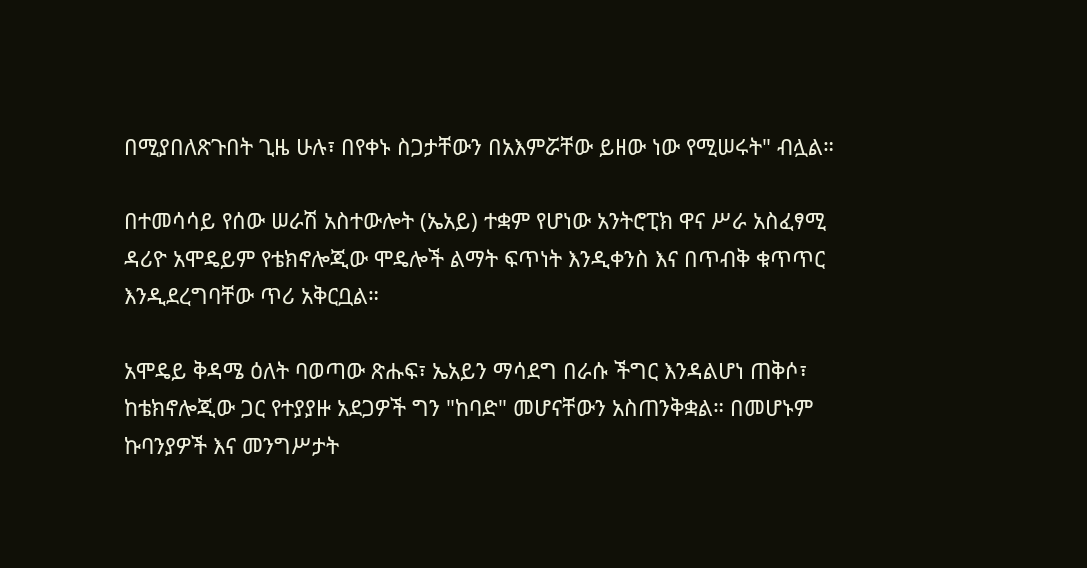በሚያበለጽጉበት ጊዜ ሁሉ፣ በየቀኑ ስጋታቸውን በአእምሯቸው ይዘው ነው የሚሠሩት" ብሏል።

በተመሳሳይ የሰው ሠራሽ አስተውሎት (ኤአይ) ተቋም የሆነው አንትሮፒክ ዋና ሥራ አስፈፃሚ ዳሪዮ አሞዴይም የቴክኖሎጂው ሞዴሎች ልማት ፍጥነት እንዲቀንስ እና በጥብቅ ቁጥጥር እንዲደረግባቸው ጥሪ አቅርቧል።

አሞዴይ ቅዳሜ ዕለት ባወጣው ጽሑፍ፣ ኤአይን ማሳደግ በራሱ ችግር እንዳልሆነ ጠቅሶ፣ ከቴክኖሎጂው ጋር የተያያዙ አደጋዎች ግን "ከባድ" መሆናቸውን አስጠንቅቋል። በመሆኑም ኩባንያዎች እና መንግሥታት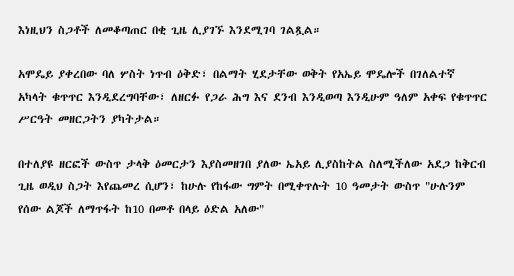እነዚህን ስጋቶች ለመቆጣጠር በቂ ጊዜ ሊያገኙ እንደሚገባ ገልጿል።

አሞዴይ ያቀረበው ባለ ሦስት ነጥብ ዕቅድ፣ በልማት ሂደታቸው ወቅት የአኤይ ሞዴሎች በገለልተኛ አካላት ቁጥጥር እንዲደረግባቸው፣ ለዘርፉ የጋራ ሕግ እና ደንብ እንዲወጣ እንዲሁም ዓለም አቀፍ የቁጥጥር ሥርዓት መዘርጋትን ያካትታል።

በተለያዩ ዘርፎች ውስጥ ታላቅ ዕመርታን እያስመዘገበ ያለው ኤአይ ሊያስከትል ስለሚችለው አደጋ ከቅርብ ጊዜ ወዲህ ስጋት እየጨመረ ሲሆን፣ ከሁሉ የከፋው ግምት በሚቀጥሉት 10 ዓመታት ውስጥ "ሁሉንም የሰው ልጆች ለማጥፋት ከ10 በመቶ በላይ ዕድል አለው"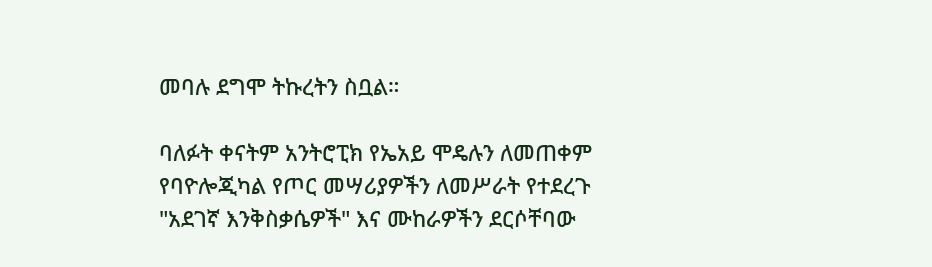መባሉ ደግሞ ትኩረትን ስቧል።

ባለፉት ቀናትም አንትሮፒክ የኤአይ ሞዴሉን ለመጠቀም የባዮሎጂካል የጦር መሣሪያዎችን ለመሥራት የተደረጉ "አደገኛ እንቅስቃሴዎች" እና ሙከራዎችን ደርሶቸባው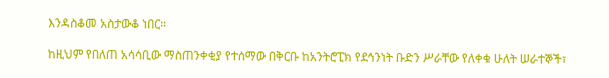እንዳስቆመ አስታውቆ ነበር።

ከዚህም የበለጠ አሳሳቢው ማስጠንቀቂያ የተሰማው በቅርቡ ከአንትሮፒክ የደኅንነት ቡድን ሥራቸው የለቀቁ ሁለት ሠራተኞች፣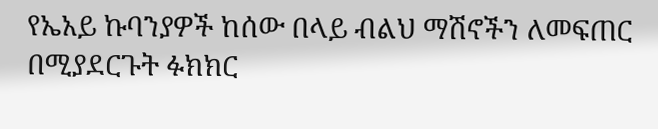የኤአይ ኩባንያዎች ከሰው በላይ ብልህ ማሽኖችን ለመፍጠር በሚያደርጉት ፉክክር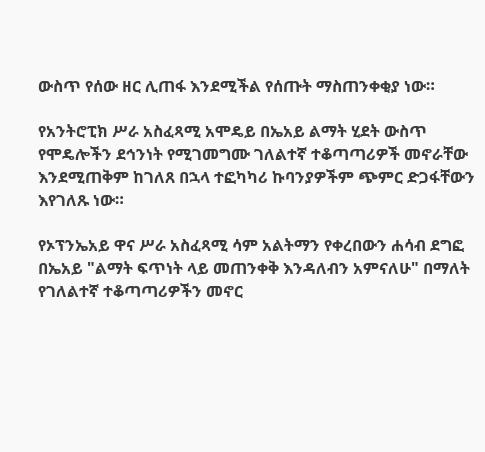ውስጥ የሰው ዘር ሊጠፋ እንደሚችል የሰጡት ማስጠንቀቂያ ነው።

የአንትሮፒክ ሥራ አስፈጻሚ አሞዴይ በኤአይ ልማት ሂደት ውስጥ የሞዴሎችን ደኅንነት የሚገመግሙ ገለልተኛ ተቆጣጣሪዎች መኖራቸው እንደሚጠቅም ከገለጸ በኋላ ተፎካካሪ ኩባንያዎችም ጭምር ድጋፋቸውን እየገለጹ ነው።

የኦፕንኤአይ ዋና ሥራ አስፈጻሚ ሳም አልትማን የቀረበውን ሐሳብ ደግፎ በኤአይ "ልማት ፍጥነት ላይ መጠንቀቅ እንዳለብን አምናለሁ" በማለት የገለልተኛ ተቆጣጣሪዎችን መኖር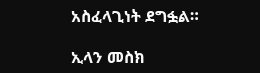አስፈላጊነት ደግፏል።

ኢላን መስክ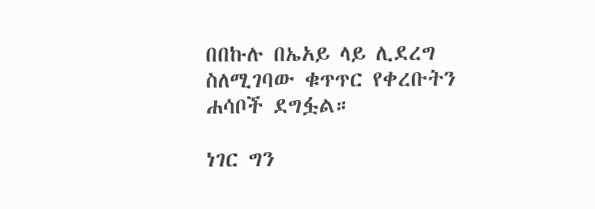በበኩሉ በኤአይ ላይ ሊደረግ ስለሚገባው ቁጥጥር የቀረቡትን ሐሳቦች ደግፏል።

ነገር ግን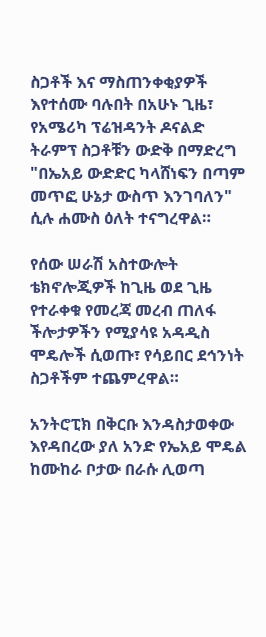ስጋቶች እና ማስጠንቀቂያዎች እየተሰሙ ባሉበት በአሁኑ ጊዜ፣ የአሜሪካ ፕሬዝዳንት ዶናልድ ትራምፕ ስጋቶቹን ውድቅ በማድረግ "በኤአይ ውድድር ካላሸነፍን በጣም መጥፎ ሁኔታ ውስጥ እንገባለን" ሲሉ ሐሙስ ዕለት ተናግረዋል።

የሰው ሠራሽ አስተውሎት ቴክኖሎጂዎች ከጊዜ ወደ ጊዜ የተራቀቁ የመረጃ መረብ ጠለፋ ችሎታዎችን የሚያሳዩ አዳዲስ ሞዴሎች ሲወጡ፣ የሳይበር ደኅንነት ስጋቶችም ተጨምረዋል።

አንትሮፒክ በቅርቡ እንዳስታወቀው እየዳበረው ያለ አንድ የኤአይ ሞዴል ከሙከራ ቦታው በራሱ ሊወጣ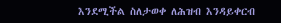እንደሚችል ስለታወቀ ለሕዝብ እንዳይቀርብ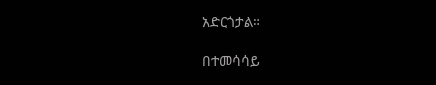አድርጎታል።

በተመሳሳይ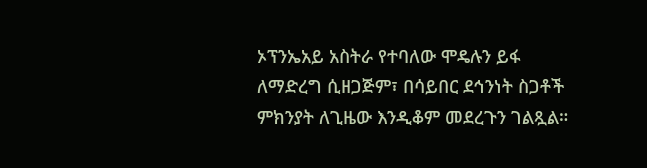ኦፕንኤአይ አስትራ የተባለው ሞዴሉን ይፋ ለማድረግ ሲዘጋጅም፣ በሳይበር ደኅንነት ስጋቶች ምክንያት ለጊዜው እንዲቆም መደረጉን ገልጿል።